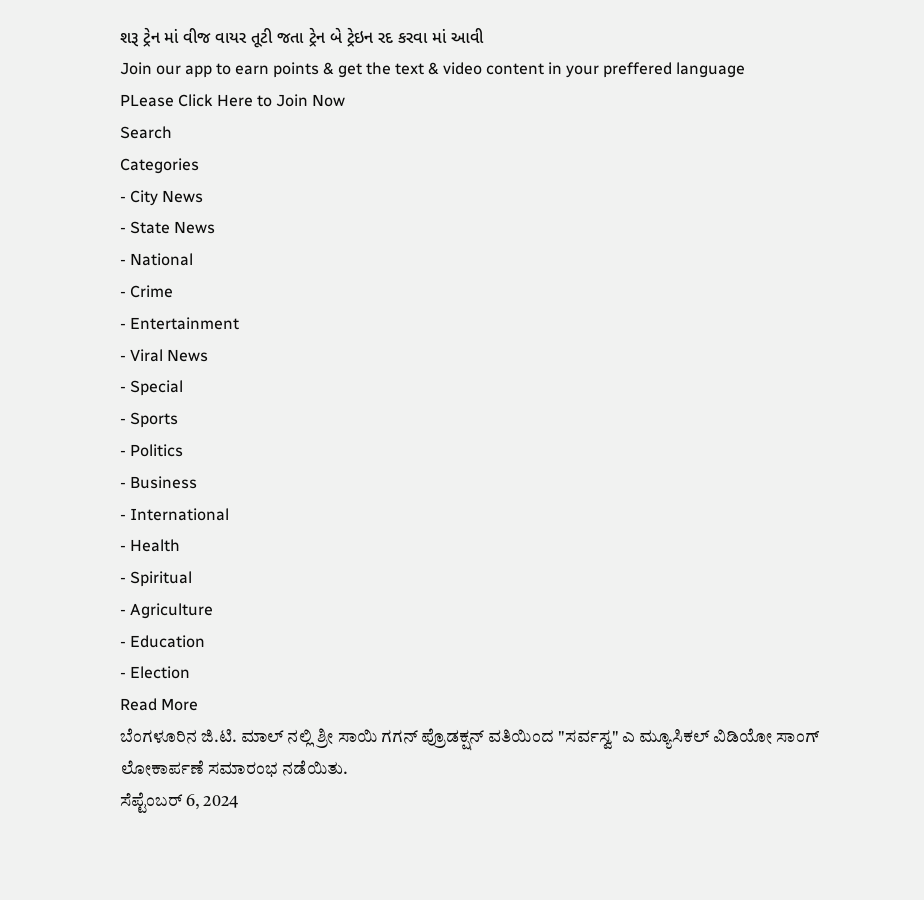શરૂ ટ્રેન માં વીજ વાયર તૂટી જતા ટ્રેન બે ટ્રેઇન રદ કરવા માં આવી
Join our app to earn points & get the text & video content in your preffered language
PLease Click Here to Join Now
Search
Categories
- City News
- State News
- National
- Crime
- Entertainment
- Viral News
- Special
- Sports
- Politics
- Business
- International
- Health
- Spiritual
- Agriculture
- Education
- Election
Read More
ಬೆಂಗಳೂರಿನ ಜಿ.ಟಿ. ಮಾಲ್ ನಲ್ಲಿ ಶ್ರೀ ಸಾಯಿ ಗಗನ್ ಪ್ರೊಡಕ್ಷನ್ ವತಿಯಿಂದ "ಸರ್ವಸ್ವ" ಎ ಮ್ಯೂಸಿಕಲ್ ವಿಡಿಯೋ ಸಾಂಗ್ ಲೋಕಾರ್ಪಣೆ ಸಮಾರಂಭ ನಡೆಯಿತು.
ಸೆಪ್ಟೆಂಬರ್ 6, 2024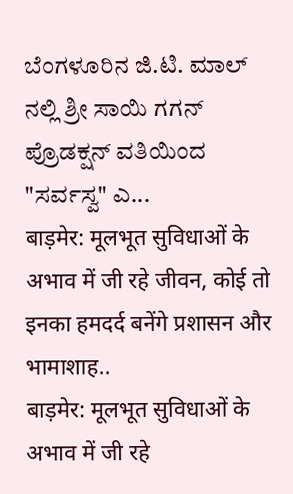ಬೆಂಗಳೂರಿನ ಜಿ.ಟಿ. ಮಾಲ್ ನಲ್ಲಿ ಶ್ರೀ ಸಾಯಿ ಗಗನ್ ಪ್ರೊಡಕ್ಷನ್ ವತಿಯಿಂದ "ಸರ್ವಸ್ವ" ಎ...
बाड़मेर: मूलभूत सुविधाओं के अभाव में जी रहे जीवन, कोई तो इनका हमदर्द बनेंगे प्रशासन और भामाशाह..
बाड़मेर: मूलभूत सुविधाओं के अभाव में जी रहे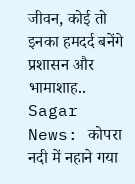जीवन, कोई तो इनका हमदर्द बनेंगे प्रशासन और भामाशाह..
Sagar News: कोपरा नदी में नहाने गया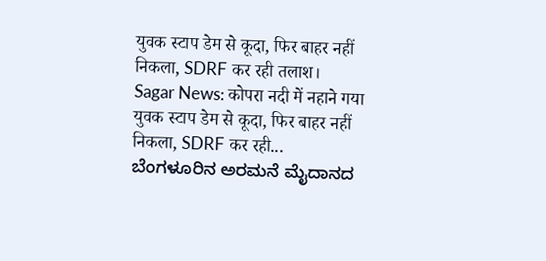युवक स्टाप डेम से कूदा, फिर बाहर नहीं निकला, SDRF कर रही तलाश।
Sagar News: कोपरा नदी में नहाने गया युवक स्टाप डेम से कूदा, फिर बाहर नहीं निकला, SDRF कर रही...
ಬೆಂಗಳೂರಿನ ಅರಮನೆ ಮೈದಾನದ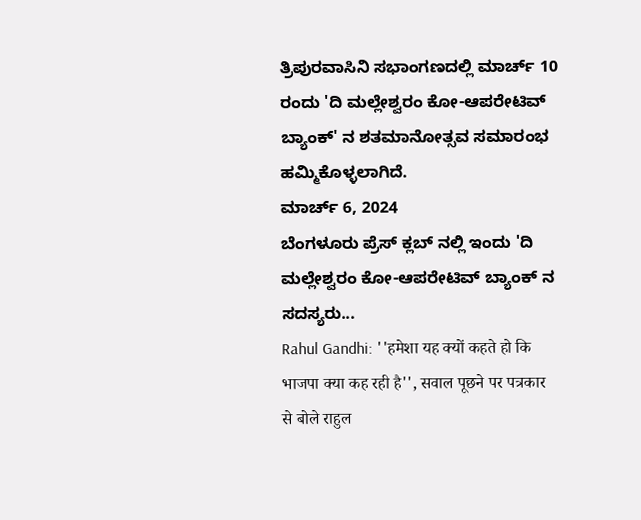ತ್ರಿಪುರವಾಸಿನಿ ಸಭಾಂಗಣದಲ್ಲಿ ಮಾರ್ಚ್ 10 ರಂದು 'ದಿ ಮಲ್ಲೇಶ್ವರಂ ಕೋ-ಆಪರೇಟಿವ್ ಬ್ಯಾಂಕ್' ನ ಶತಮಾನೋತ್ಸವ ಸಮಾರಂಭ ಹಮ್ಮಿಕೊಳ್ಳಲಾಗಿದೆ.
ಮಾರ್ಚ್ 6, 2024
ಬೆಂಗಳೂರು ಪ್ರೆಸ್ ಕ್ಲಬ್ ನಲ್ಲಿ ಇಂದು 'ದಿ ಮಲ್ಲೇಶ್ವರಂ ಕೋ-ಆಪರೇಟಿವ್ ಬ್ಯಾಂಕ್ ನ ಸದಸ್ಯರು...
Rahul Gandhi: ''हमेशा यह क्यों कहते हो कि भाजपा क्या कह रही है'', सवाल पूछने पर पत्रकार से बोले राहुल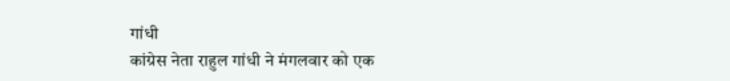गांधी
कांग्रेस नेता राहुल गांधी ने मंगलवार को एक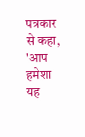पत्रकार से कहा, 'आप हमेशा यह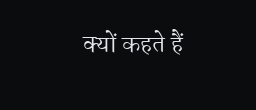क्यों कहते हैं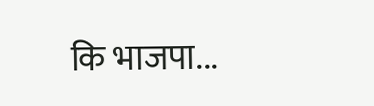कि भाजपा...